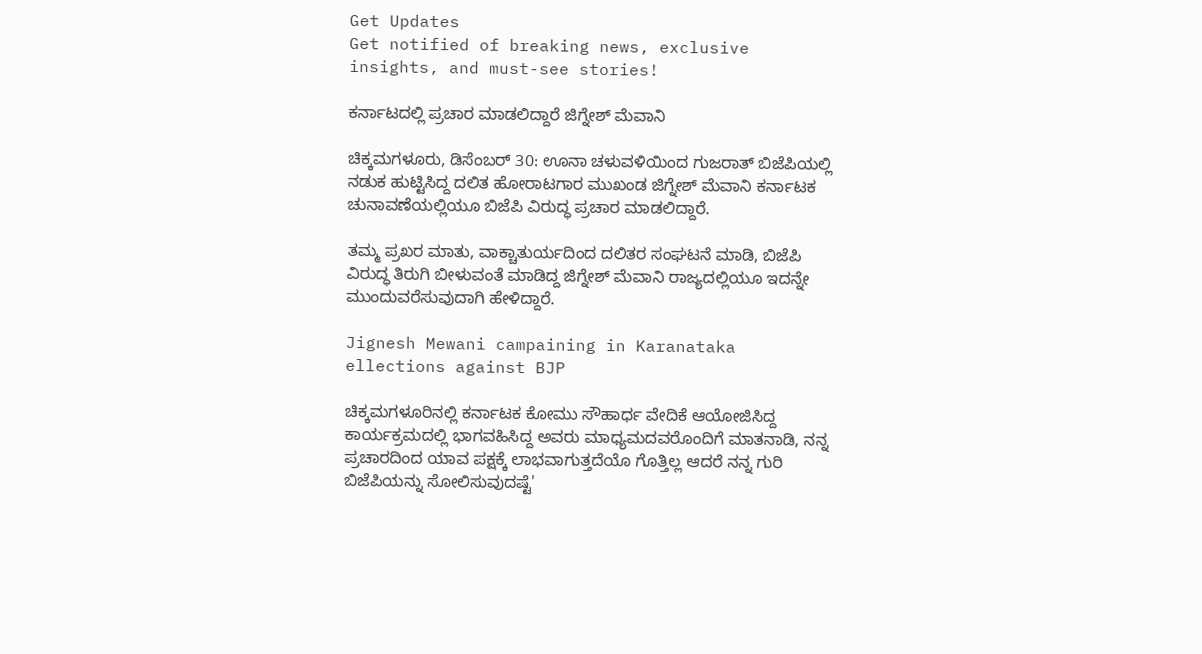Get Updates
Get notified of breaking news, exclusive insights, and must-see stories!

ಕರ್ನಾಟದಲ್ಲಿ ಪ್ರಚಾರ ಮಾಡಲಿದ್ದಾರೆ ಜಿಗ್ನೇಶ್ ಮೆವಾನಿ

ಚಿಕ್ಕಮಗಳೂರು, ಡಿಸೆಂಬರ್ 30: ಊನಾ ಚಳುವಳಿಯಿಂದ ಗುಜರಾತ್ ಬಿಜೆಪಿಯಲ್ಲಿ ನಡುಕ ಹುಟ್ಟಿಸಿದ್ದ ದಲಿತ ಹೋರಾಟಗಾರ ಮುಖಂಡ ಜಿಗ್ನೇಶ್ ಮೆವಾನಿ ಕರ್ನಾಟಕ ಚುನಾವಣೆಯಲ್ಲಿಯೂ ಬಿಜೆಪಿ ವಿರುದ್ಧ ಪ್ರಚಾರ ಮಾಡಲಿದ್ದಾರೆ.

ತಮ್ಮ ಪ್ರಖರ ಮಾತು, ವಾಕ್ಚಾತುರ್ಯದಿಂದ ದಲಿತರ ಸಂಘಟನೆ ಮಾಡಿ, ಬಿಜೆಪಿ ವಿರುದ್ಧ ತಿರುಗಿ ಬೀಳುವಂತೆ ಮಾಡಿದ್ದ ಜಿಗ್ನೇಶ್ ಮೆವಾನಿ ರಾಜ್ಯದಲ್ಲಿಯೂ ಇದನ್ನೇ ಮುಂದುವರೆಸುವುದಾಗಿ ಹೇಳಿದ್ದಾರೆ.

Jignesh Mewani campaining in Karanataka ellections against BJP

ಚಿಕ್ಕಮಗಳೂರಿನಲ್ಲಿ ಕರ್ನಾಟಕ ಕೋಮು ಸೌಹಾರ್ಧ ವೇದಿಕೆ ಆಯೋಜಿಸಿದ್ದ ಕಾರ್ಯಕ್ರಮದಲ್ಲಿ ಭಾಗವಹಿಸಿದ್ದ ಅವರು ಮಾಧ್ಯಮದವರೊಂದಿಗೆ ಮಾತನಾಡಿ, ನನ್ನ ಪ್ರಚಾರದಿಂದ ಯಾವ ಪಕ್ಷಕ್ಕೆ ಲಾಭವಾಗುತ್ತದೆಯೊ ಗೊತ್ತಿಲ್ಲ ಆದರೆ ನನ್ನ ಗುರಿ ಬಿಜೆಪಿಯನ್ನು ಸೋಲಿಸುವುದಷ್ಟೆ'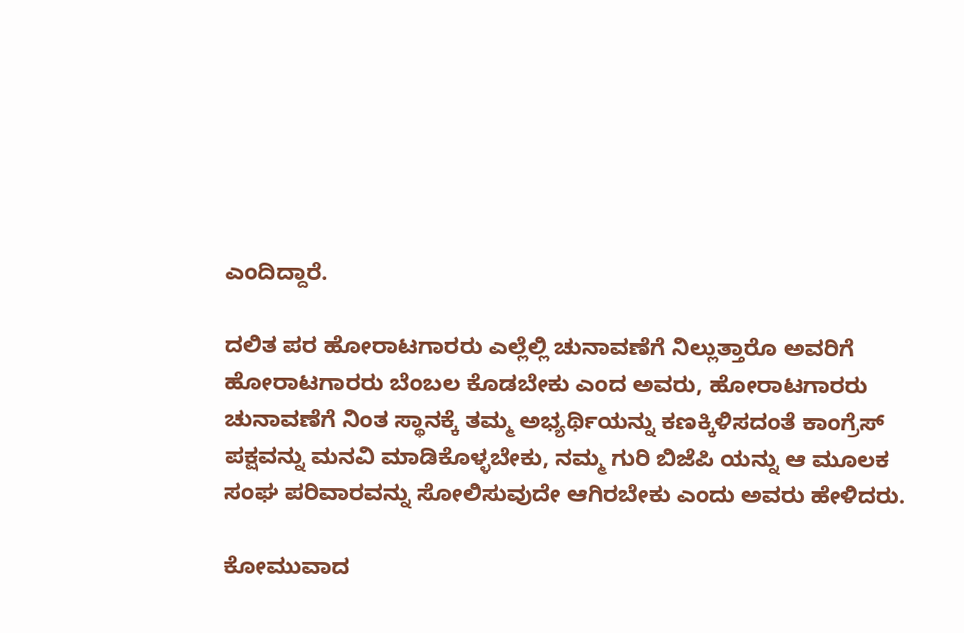ಎಂದಿದ್ದಾರೆ.

ದಲಿತ ಪರ ಹೋರಾಟಗಾರರು ಎಲ್ಲೆಲ್ಲಿ ಚುನಾವಣೆಗೆ ನಿಲ್ಲುತ್ತಾರೊ ಅವರಿಗೆ ಹೋರಾಟಗಾರರು ಬೆಂಬಲ ಕೊಡಬೇಕು ಎಂದ ಅವರು, ಹೋರಾಟಗಾರರು ಚುನಾವಣೆಗೆ ನಿಂತ ಸ್ಥಾನಕ್ಕೆ ತಮ್ಮ ಅಭ್ಯರ್ಥಿಯನ್ನು ಕಣಕ್ಕಿಳಿಸದಂತೆ ಕಾಂಗ್ರೆಸ್ ಪಕ್ಷವನ್ನು ಮನವಿ ಮಾಡಿಕೊಳ್ಳಬೇಕು, ನಮ್ಮ ಗುರಿ ಬಿಜೆಪಿ ಯನ್ನು ಆ ಮೂಲಕ ಸಂಘ ಪರಿವಾರವನ್ನು ಸೋಲಿಸುವುದೇ ಆಗಿರಬೇಕು ಎಂದು ಅವರು ಹೇಳಿದರು.

ಕೋಮುವಾದ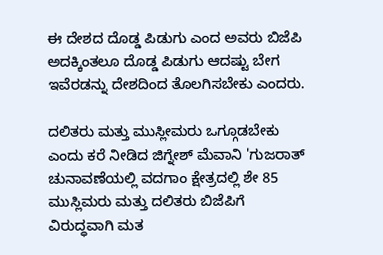ಈ ದೇಶದ ದೊಡ್ಡ ಪಿಡುಗು ಎಂದ ಅವರು ಬಿಜೆಪಿ ಅದಕ್ಕಿಂತಲೂ ದೊಡ್ಡ ಪಿಡುಗು ಆದಷ್ಟು ಬೇಗ ಇವೆರಡನ್ನು ದೇಶದಿಂದ ತೊಲಗಿಸಬೇಕು ಎಂದರು.

ದಲಿತರು ಮತ್ತು ಮುಸ್ಲೀಮರು ಒಗ್ಗೂಡಬೇಕು ಎಂದು ಕರೆ ನೀಡಿದ ಜಿಗ್ನೇಶ್ ಮೆವಾನಿ 'ಗುಜರಾತ್ ಚುನಾವಣೆಯಲ್ಲಿ ವದಗಾಂ ಕ್ಷೇತ್ರದಲ್ಲಿ ಶೇ 85 ಮುಸ್ಲಿಮರು ಮತ್ತು ದಲಿತರು ಬಿಜೆಪಿಗೆ ವಿರುದ್ಧವಾಗಿ ಮತ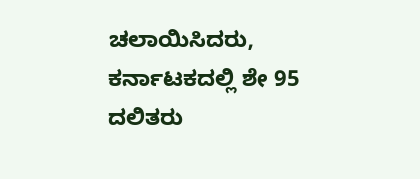ಚಲಾಯಿಸಿದರು, ಕರ್ನಾಟಕದಲ್ಲಿ ಶೇ 95 ದಲಿತರು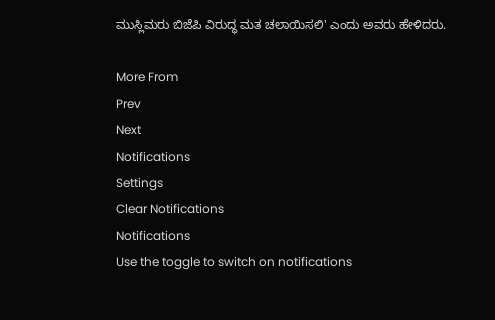ಮುಸ್ಲಿಮರು ಬಿಜೆಪಿ ವಿರುದ್ಧ ಮತ ಚಲಾಯಿಸಲಿ' ಎಂದು ಅವರು ಹೇಳಿದರು.

More From
Prev
Next
Notifications
Settings
Clear Notifications
Notifications
Use the toggle to switch on notifications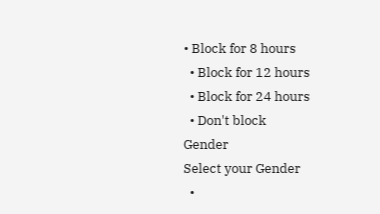• Block for 8 hours
  • Block for 12 hours
  • Block for 24 hours
  • Don't block
Gender
Select your Gender
  •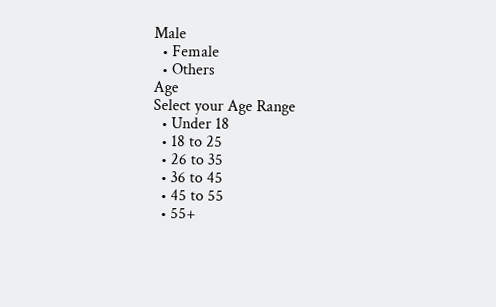Male
  • Female
  • Others
Age
Select your Age Range
  • Under 18
  • 18 to 25
  • 26 to 35
  • 36 to 45
  • 45 to 55
  • 55+